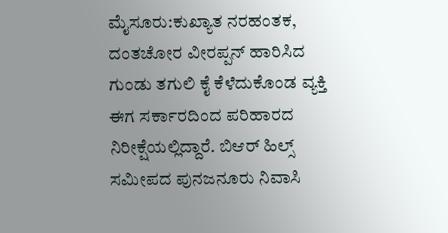ಮೈಸೂರು:ಕುಖ್ಯಾತ ನರಹಂತಕ, ದಂತಚೋರ ವೀರಪ್ಪನ್ ಹಾರಿಸಿದ ಗುಂಡು ತಗುಲಿ ಕೈ ಕೆಳೆದುಕೊಂಡ ವ್ಯಕ್ತಿ ಈಗ ಸರ್ಕಾರದಿಂದ ಪರಿಹಾರದ ನಿರೀಕ್ಷೆಯಲ್ಲಿದ್ದಾರೆ. ಬಿಆರ್ ಹಿಲ್ಸ್ ಸಮೀಪದ ಪುನಜನೂರು ನಿವಾಸಿ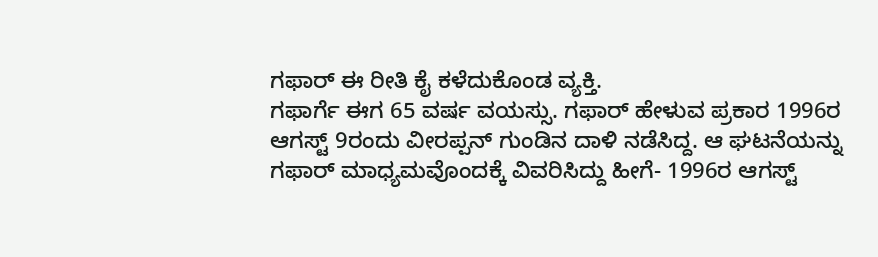ಗಫಾರ್ ಈ ರೀತಿ ಕೈ ಕಳೆದುಕೊಂಡ ವ್ಯಕ್ತಿ.
ಗಫಾರ್ಗೆ ಈಗ 65 ವರ್ಷ ವಯಸ್ಸು. ಗಫಾರ್ ಹೇಳುವ ಪ್ರಕಾರ 1996ರ ಆಗಸ್ಟ್ 9ರಂದು ವೀರಪ್ಪನ್ ಗುಂಡಿನ ದಾಳಿ ನಡೆಸಿದ್ದ. ಆ ಘಟನೆಯನ್ನು ಗಫಾರ್ ಮಾಧ್ಯಮವೊಂದಕ್ಕೆ ವಿವರಿಸಿದ್ದು ಹೀಗೆ- 1996ರ ಆಗಸ್ಟ್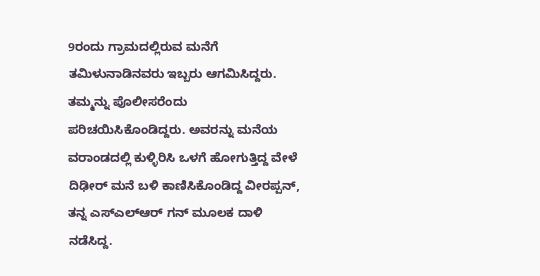9ರಂದು ಗ್ರಾಮದಲ್ಲಿರುವ ಮನೆಗೆ ತಮಿಳುನಾಡಿನವರು ಇಬ್ಬರು ಆಗಮಿಸಿದ್ದರು. ತಮ್ಮನ್ನು ಪೊಲೀಸರೆಂದು ಪರಿಚಯಿಸಿಕೊಂಡಿದ್ದರು. ಅವರನ್ನು ಮನೆಯ ವರಾಂಡದಲ್ಲಿ ಕುಳ್ಳಿರಿಸಿ ಒಳಗೆ ಹೋಗುತ್ತಿದ್ದ ವೇಳೆ ದಿಢೀರ್ ಮನೆ ಬಳಿ ಕಾಣಿಸಿಕೊಂಡಿದ್ದ ವೀರಪ್ಪನ್, ತನ್ನ ಎಸ್ಎಲ್ಆರ್ ಗನ್ ಮೂಲಕ ದಾಳಿ ನಡೆಸಿದ್ದ.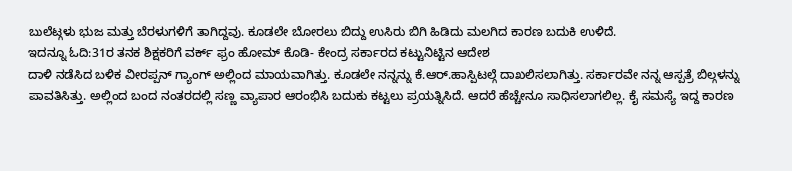ಬುಲೆಟ್ಗಳು ಭುಜ ಮತ್ತು ಬೆರಳುಗಳಿಗೆ ತಾಗಿದ್ದವು. ಕೂಡಲೇ ಬೋರಲು ಬಿದ್ದು ಉಸಿರು ಬಿಗಿ ಹಿಡಿದು ಮಲಗಿದ ಕಾರಣ ಬದುಕಿ ಉಳಿದೆ.
ಇದನ್ನೂ ಓದಿ:31ರ ತನಕ ಶಿಕ್ಷಕರಿಗೆ ವರ್ಕ್ ಫ್ರಂ ಹೋಮ್ ಕೊಡಿ- ಕೇಂದ್ರ ಸರ್ಕಾರದ ಕಟ್ಟುನಿಟ್ಟಿನ ಆದೇಶ
ದಾಳಿ ನಡೆಸಿದ ಬಳಿಕ ವೀರಪ್ಪನ್ ಗ್ಯಾಂಗ್ ಅಲ್ಲಿಂದ ಮಾಯವಾಗಿತ್ತು. ಕೂಡಲೇ ನನ್ನನ್ನು ಕೆ.ಆರ್.ಹಾಸ್ಪಿಟಲ್ಗೆ ದಾಖಲಿಸಲಾಗಿತ್ತು. ಸರ್ಕಾರವೇ ನನ್ನ ಆಸ್ಪತ್ರೆ ಬಿಲ್ಗಳನ್ನು ಪಾವತಿಸಿತ್ತು. ಅಲ್ಲಿಂದ ಬಂದ ನಂತರದಲ್ಲಿ ಸಣ್ಣ ವ್ಯಾಪಾರ ಆರಂಭಿಸಿ ಬದುಕು ಕಟ್ಟಲು ಪ್ರಯತ್ನಿಸಿದೆ. ಆದರೆ ಹೆಚ್ಚೇನೂ ಸಾಧಿಸಲಾಗಲಿಲ್ಲ. ಕೈ ಸಮಸ್ಯೆ ಇದ್ದ ಕಾರಣ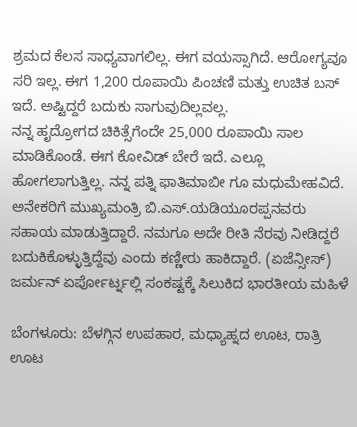ಶ್ರಮದ ಕೆಲಸ ಸಾಧ್ಯವಾಗಲಿಲ್ಲ. ಈಗ ವಯಸ್ಸಾಗಿದೆ. ಆರೋಗ್ಯವೂ ಸರಿ ಇಲ್ಲ. ಈಗ 1,200 ರೂಪಾಯಿ ಪಿಂಚಣಿ ಮತ್ತು ಉಚಿತ ಬಸ್ ಇದೆ. ಅಷ್ಟಿದ್ದರೆ ಬದುಕು ಸಾಗುವುದಿಲ್ಲವಲ್ಲ.
ನನ್ನ ಹೃದ್ರೋಗದ ಚಿಕಿತ್ಸೆಗೆಂದೇ 25,000 ರೂಪಾಯಿ ಸಾಲ ಮಾಡಿಕೊಂಡೆ. ಈಗ ಕೋವಿಡ್ ಬೇರೆ ಇದೆ. ಎಲ್ಲೂ ಹೋಗಲಾಗುತ್ತಿಲ್ಲ. ನನ್ನ ಪತ್ನಿ ಫಾತಿಮಾಬೀ ಗೂ ಮಧುಮೇಹವಿದೆ. ಅನೇಕರಿಗೆ ಮುಖ್ಯಮಂತ್ರಿ ಬಿ.ಎಸ್.ಯಡಿಯೂರಪ್ಪನವರು ಸಹಾಯ ಮಾಡುತ್ತಿದ್ದಾರೆ. ನಮಗೂ ಅದೇ ರೀತಿ ನೆರವು ನೀಡಿದ್ದರೆ ಬದುಕಿಕೊಳ್ಳುತ್ತಿದ್ದೆವು ಎಂದು ಕಣ್ಣೀರು ಹಾಕಿದ್ದಾರೆ. (ಏಜೆನ್ಸೀಸ್)
ಜರ್ಮನ್ ಏರ್ಪೋರ್ಟ್ನಲ್ಲಿ ಸಂಕಷ್ಟಕ್ಕೆ ಸಿಲುಕಿದ ಭಾರತೀಯ ಮಹಿಳೆ

ಬೆಂಗಳೂರು: ಬೆಳಗ್ಗಿನ ಉಪಹಾರ, ಮಧ್ಯಾಹ್ನದ ಊಟ, ರಾತ್ರಿ ಊಟ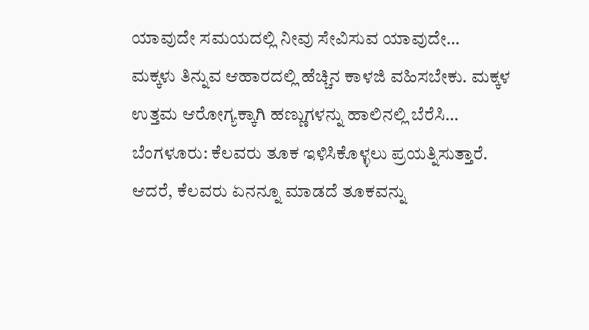ಯಾವುದೇ ಸಮಯದಲ್ಲಿ ನೀವು ಸೇವಿಸುವ ಯಾವುದೇ…
ಮಕ್ಕಳು ತಿನ್ನುವ ಆಹಾರದಲ್ಲಿ ಹೆಚ್ಚಿನ ಕಾಳಜಿ ವಹಿಸಬೇಕು. ಮಕ್ಕಳ ಉತ್ತಮ ಆರೋಗ್ಯಕ್ಕಾಗಿ ಹಣ್ಣುಗಳನ್ನು ಹಾಲಿನಲ್ಲಿ ಬೆರೆಸಿ…
ಬೆಂಗಳೂರು: ಕೆಲವರು ತೂಕ ಇಳಿಸಿಕೊಳ್ಳಲು ಪ್ರಯತ್ನಿಸುತ್ತಾರೆ. ಆದರೆ, ಕೆಲವರು ಏನನ್ನೂ ಮಾಡದೆ ತೂಕವನ್ನು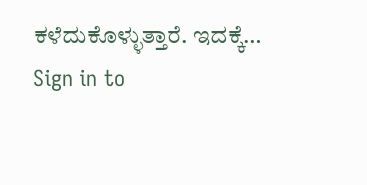ಕಳೆದುಕೊಳ್ಳುತ್ತಾರೆ. ಇದಕ್ಕೆ…
Sign in to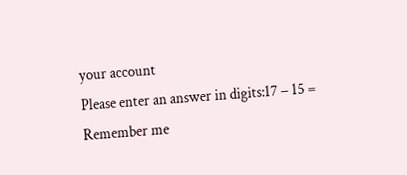your account
Please enter an answer in digits:17 − 15 =
Remember me